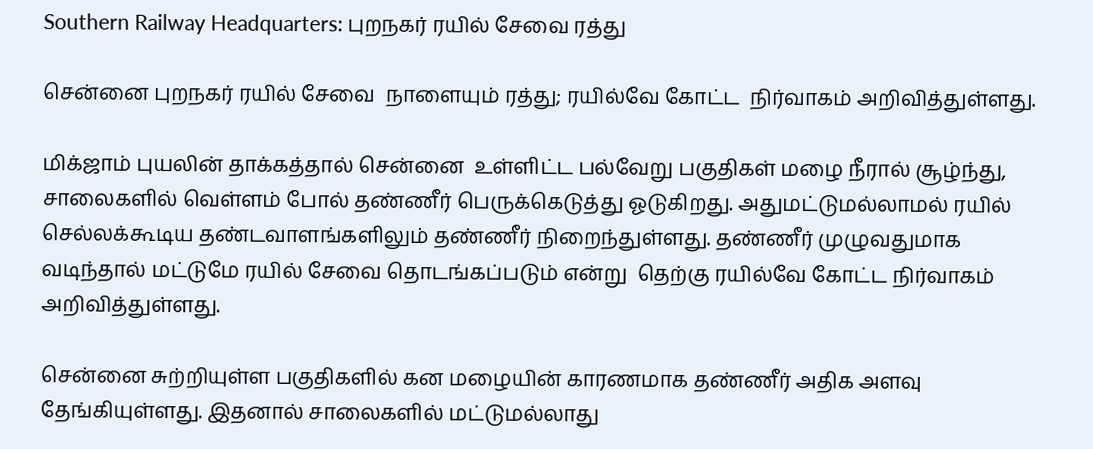Southern Railway Headquarters: புறநகர் ரயில் சேவை ரத்து

சென்னை புறநகர் ரயில் சேவை  நாளையும் ரத்து; ரயில்வே கோட்ட  நிர்வாகம் அறிவித்துள்ளது.

மிக்ஜாம் புயலின் தாக்கத்தால் சென்னை  உள்ளிட்ட பல்வேறு பகுதிகள் மழை நீரால் சூழ்ந்து, சாலைகளில் வெள்ளம் போல் தண்ணீர் பெருக்கெடுத்து ஓடுகிறது. அதுமட்டுமல்லாமல் ரயில் செல்லக்கூடிய தண்டவாளங்களிலும் தண்ணீர் நிறைந்துள்ளது. தண்ணீர் முழுவதுமாக வடிந்தால் மட்டுமே ரயில் சேவை தொடங்கப்படும் என்று  தெற்கு ரயில்வே கோட்ட நிர்வாகம் அறிவித்துள்ளது.

சென்னை சுற்றியுள்ள பகுதிகளில் கன மழையின் காரணமாக தண்ணீர் அதிக அளவு தேங்கியுள்ளது. இதனால் சாலைகளில் மட்டுமல்லாது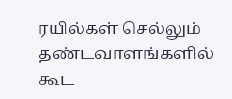ரயில்கள் செல்லும் தண்டவாளங்களில் கூட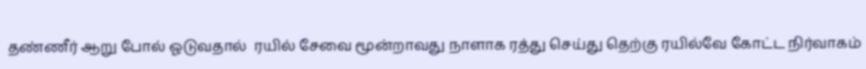தண்ணீர் ஆறு போல் ஓடுவதால்  ரயில் சேவை மூன்றாவது நாளாக ரத்து செய்து தெற்கு ரயில்வே கோட்ட நிர்வாகம்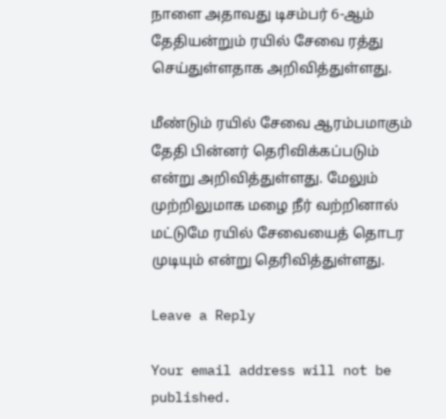நாளை அதாவது டிசம்பர் 6-ஆம் தேதியன்றும் ரயில் சேவை ரத்து செய்துள்ளதாக அறிவித்துள்ளது.

மீண்டும் ரயில் சேவை ஆரம்பமாகும் தேதி பின்னர் தெரிவிக்கப்படும் என்று அறிவித்துள்ளது. மேலும் முற்றிலுமாக மழை நீர் வற்றினால் மட்டுமே ரயில் சேவையைத் தொடர முடியும் என்று தெரிவித்துள்ளது.

Leave a Reply

Your email address will not be published.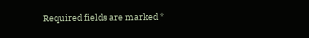Required fields are marked *